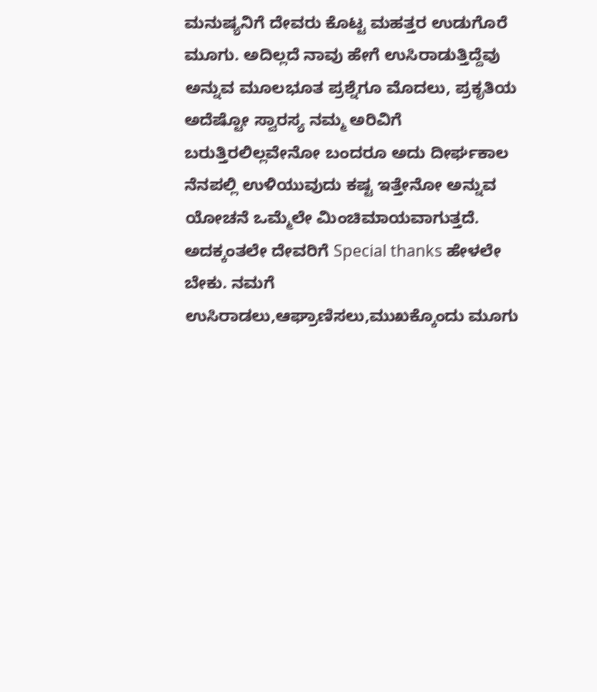ಮನುಷ್ಯನಿಗೆ ದೇವರು ಕೊಟ್ಟ ಮಹತ್ತರ ಉಡುಗೊರೆ ಮೂಗು. ಅದಿಲ್ಲದೆ ನಾವು ಹೇಗೆ ಉಸಿರಾಡುತ್ತಿದ್ದೆವು ಅನ್ನುವ ಮೂಲಭೂತ ಪ್ರಶ್ನೆಗೂ ಮೊದಲು, ಪ್ರಕೃತಿಯ ಅದೆಷ್ಟೋ ಸ್ವಾರಸ್ಯ ನಮ್ಮ ಅರಿವಿಗೆ ಬರುತ್ತಿರಲಿಲ್ಲವೇನೋ ಬಂದರೂ ಅದು ದೀರ್ಘಕಾಲ ನೆನಪಲ್ಲಿ ಉಳಿಯುವುದು ಕಷ್ಟ ಇತ್ತೇನೋ ಅನ್ನುವ ಯೋಚನೆ ಒಮ್ಮೆಲೇ ಮಿಂಚಿಮಾಯವಾಗುತ್ತದೆ. ಅದಕ್ಕಂತಲೇ ದೇವರಿಗೆ Special thanks ಹೇಳಲೇ ಬೇಕು. ನಮಗೆ ಉಸಿರಾಡಲು,ಆಘ್ರಾಣಿಸಲು,ಮುಖಕ್ಕೊಂದು ಮೂಗು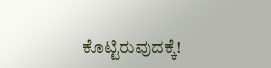ಕೊಟ್ಟಿರುವುದಕ್ಕೆ!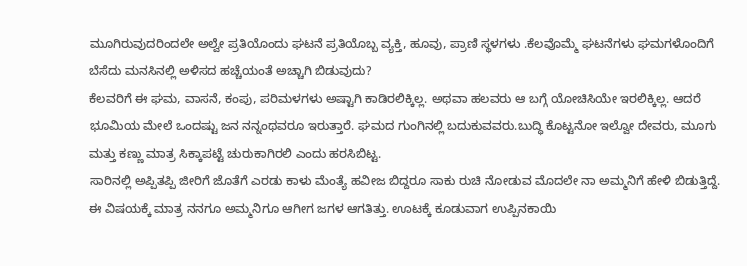ಮೂಗಿರುವುದರಿಂದಲೇ ಅಲ್ವೇ ಪ್ರತಿಯೊಂದು ಘಟನೆ ಪ್ರತಿಯೊಬ್ಬ ವ್ಯಕ್ತಿ, ಹೂವು, ಪ್ರಾಣಿ ಸ್ಥಳಗಳು .ಕೆಲವೊಮ್ಮೆ ಘಟನೆಗಳು ಘಮಗಳೊಂದಿಗೆ ಬೆಸೆದು ಮನಸಿನಲ್ಲಿ ಅಳಿಸದ ಹಚ್ಚೆಯಂತೆ ಅಚ್ಚಾಗಿ ಬಿಡುವುದು?
ಕೆಲವರಿಗೆ ಈ ಘಮ, ವಾಸನೆ, ಕಂಪು, ಪರಿಮಳಗಳು ಅಷ್ಟಾಗಿ ಕಾಡಿರಲಿಕ್ಕಿಲ್ಲ. ಅಥವಾ ಹಲವರು ಆ ಬಗ್ಗೆ ಯೋಚಿಸಿಯೇ ಇರಲಿಕ್ಕಿಲ್ಲ. ಆದರೆ ಭೂಮಿಯ ಮೇಲೆ ಒಂದಷ್ಟು ಜನ ನನ್ನಂಥವರೂ ಇರುತ್ತಾರೆ. ಘಮದ ಗುಂಗಿನಲ್ಲಿ ಬದುಕುವವರು.ಬುದ್ಧಿ ಕೊಟ್ಟನೋ ಇಲ್ವೋ ದೇವರು, ಮೂಗು ಮತ್ತು ಕಣ್ಣು ಮಾತ್ರ ಸಿಕ್ಕಾಪಟ್ಟೆ ಚುರುಕಾಗಿರಲಿ ಎಂದು ಹರಸಿಬಿಟ್ಟ.
ಸಾರಿನಲ್ಲಿ ಅಪ್ಪಿತಪ್ಪಿ ಜೀರಿಗೆ ಜೊತೆಗೆ ಎರಡು ಕಾಳು ಮೆಂತ್ಯೆ ಹವೀಜ ಬಿದ್ದರೂ ಸಾಕು ರುಚಿ ನೋಡುವ ಮೊದಲೇ ನಾ ಅಮ್ಮನಿಗೆ ಹೇಳಿ ಬಿಡುತ್ತಿದ್ದೆ. ಈ ವಿಷಯಕ್ಕೆ ಮಾತ್ರ ನನಗೂ ಅಮ್ಮನಿಗೂ ಆಗೀಗ ಜಗಳ ಆಗತಿತ್ತು. ಊಟಕ್ಕೆ ಕೂಡುವಾಗ ಉಪ್ಪಿನಕಾಯಿ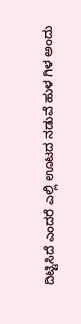ದಿಟ್ಟಿಸಿದೆ ಎಂದರೆ ಎಲ್ಲಿ ಊಟದ ನಡುವೆ ಹುಳ ಗಿಳ ಅಂದು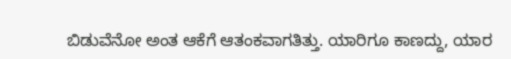ಬಿಡುವೆನೋ ಅಂತ ಆಕೆಗೆ ಆತಂಕವಾಗತಿತ್ತು. ಯಾರಿಗೂ ಕಾಣದ್ದು, ಯಾರ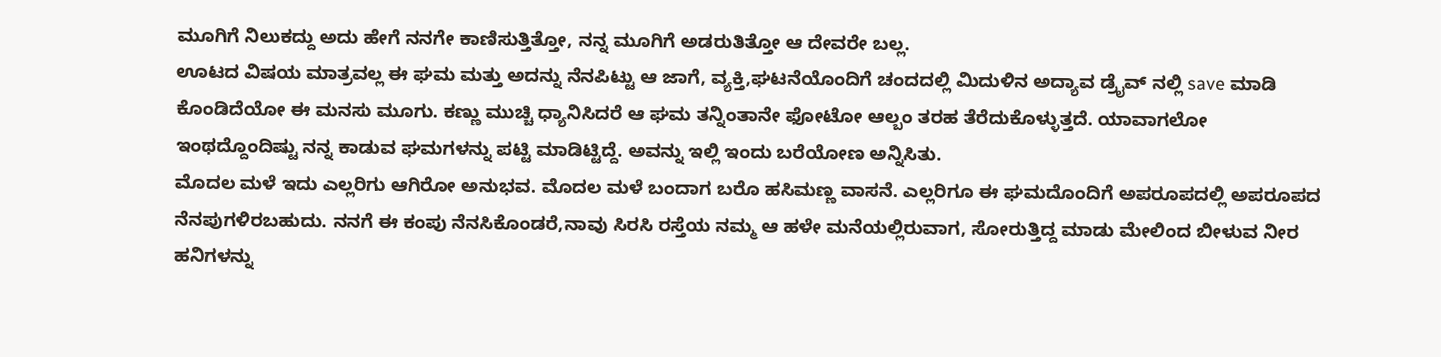ಮೂಗಿಗೆ ನಿಲುಕದ್ದು ಅದು ಹೇಗೆ ನನಗೇ ಕಾಣಿಸುತ್ತಿತ್ತೋ, ನನ್ನ ಮೂಗಿಗೆ ಅಡರುತಿತ್ತೋ ಆ ದೇವರೇ ಬಲ್ಲ.
ಊಟದ ವಿಷಯ ಮಾತ್ರವಲ್ಲ ಈ ಘಮ ಮತ್ತು ಅದನ್ನು ನೆನಪಿಟ್ಟು ಆ ಜಾಗೆ, ವ್ಯಕ್ತಿ,ಘಟನೆಯೊಂದಿಗೆ ಚಂದದಲ್ಲಿ ಮಿದುಳಿನ ಅದ್ಯಾವ ಡ್ರೈವ್ ನಲ್ಲಿ save ಮಾಡಿ ಕೊಂಡಿದೆಯೋ ಈ ಮನಸು ಮೂಗು. ಕಣ್ಣು ಮುಚ್ಚಿ ಧ್ಯಾನಿಸಿದರೆ ಆ ಘಮ ತನ್ನಿಂತಾನೇ ಫೋಟೋ ಆಲ್ಬಂ ತರಹ ತೆರೆದುಕೊಳ್ಳುತ್ತದೆ. ಯಾವಾಗಲೋ ಇಂಥದ್ದೊಂದಿಷ್ಟು ನನ್ನ ಕಾಡುವ ಘಮಗಳನ್ನು ಪಟ್ಟಿ ಮಾಡಿಟ್ಟಿದ್ದೆ. ಅವನ್ನು ಇಲ್ಲಿ ಇಂದು ಬರೆಯೋಣ ಅನ್ನಿಸಿತು.
ಮೊದಲ ಮಳೆ ಇದು ಎಲ್ಲರಿಗು ಆಗಿರೋ ಅನುಭವ. ಮೊದಲ ಮಳೆ ಬಂದಾಗ ಬರೊ ಹಸಿಮಣ್ಣ ವಾಸನೆ. ಎಲ್ಲರಿಗೂ ಈ ಘಮದೊಂದಿಗೆ ಅಪರೂಪದಲ್ಲಿ ಅಪರೂಪದ ನೆನಪುಗಳಿರಬಹುದು. ನನಗೆ ಈ ಕಂಪು ನೆನಸಿಕೊಂಡರೆ,ನಾವು ಸಿರಸಿ ರಸ್ತೆಯ ನಮ್ಮ ಆ ಹಳೇ ಮನೆಯಲ್ಲಿರುವಾಗ, ಸೋರುತ್ತಿದ್ದ ಮಾಡು ಮೇಲಿಂದ ಬೀಳುವ ನೀರ ಹನಿಗಳನ್ನು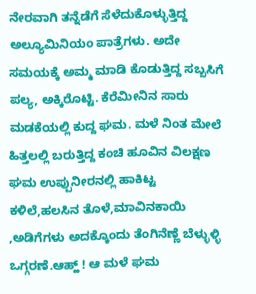ನೇರವಾಗಿ ತನ್ನೆಡೆಗೆ ಸೆಳೆದುಕೊಳ್ಳುತ್ತಿದ್ದ ಅಲ್ಯೂಮಿನಿಯಂ ಪಾತ್ರೆಗಳು. ಅದೇ ಸಮಯಕ್ಕೆ ಅಮ್ಮ ಮಾಡಿ ಕೊಡುತ್ತಿದ್ದ ಸಬ್ಬಸಿಗೆ ಪಲ್ಯ, ಅಕ್ಕಿರೊಟ್ಟಿ. ಕೆರೆಮೀನಿನ ಸಾರು ಮಡಕೆಯಲ್ಲಿ ಕುದ್ದ ಘಮ. ಮಳೆ ನಿಂತ ಮೇಲೆ ಹಿತ್ತಲಲ್ಲಿ ಬರುತ್ತಿದ್ದ ಕಂಚಿ ಹೂವಿನ ವಿಲಕ್ಷಣ ಘಮ ಉಪ್ಪುನೀರನಲ್ಲಿ ಹಾಕಿಟ್ಟ ಕಳಿಲೆ,ಹಲಸಿನ ತೊಳೆ,ಮಾವಿನಕಾಯಿ ,ಅಡಿಗೆಗಳು ಅದಕ್ಕೊಂದು ತೆಂಗಿನೆಣ್ಣೆ ಬೆಳ್ಳುಳ್ಳಿ ಒಗ್ಗರಣೆ.ಆಹ್ಹ್ ! ಆ ಮಳೆ ಘಮ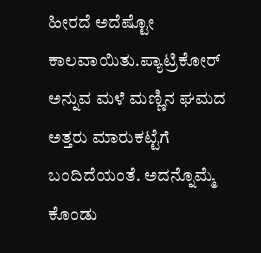ಹೀರದೆ ಅದೆಷ್ಟೋ ಕಾಲವಾಯಿತು.ಪ್ಯಾಟ್ರಿಕೋರ್ ಅನ್ನುವ ಮಳೆ ಮಣ್ಣಿನ ಘಮದ ಅತ್ತರು ಮಾರುಕಟ್ಟೆಗೆ ಬಂದಿದೆಯಂತೆ. ಅದನ್ನೊಮ್ಮೆ ಕೊಂಡು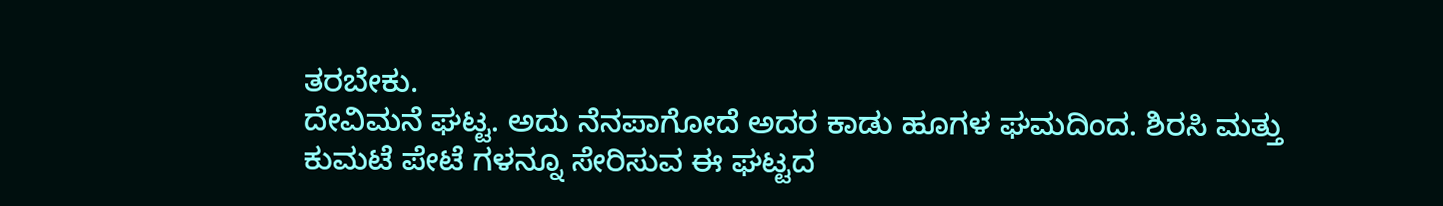ತರಬೇಕು.
ದೇವಿಮನೆ ಘಟ್ಟ. ಅದು ನೆನಪಾಗೋದೆ ಅದರ ಕಾಡು ಹೂಗಳ ಘಮದಿಂದ. ಶಿರಸಿ ಮತ್ತು ಕುಮಟೆ ಪೇಟೆ ಗಳನ್ನೂ ಸೇರಿಸುವ ಈ ಘಟ್ಟದ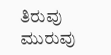ತಿರುವು ಮುರುವು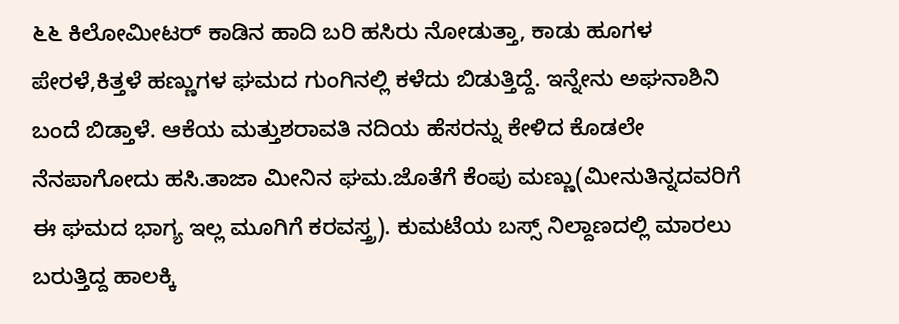೬೬ ಕಿಲೋಮೀಟರ್ ಕಾಡಿನ ಹಾದಿ ಬರಿ ಹಸಿರು ನೋಡುತ್ತಾ, ಕಾಡು ಹೂಗಳ ಪೇರಳೆ,ಕಿತ್ತಳೆ ಹಣ್ಣುಗಳ ಘಮದ ಗುಂಗಿನಲ್ಲಿ ಕಳೆದು ಬಿಡುತ್ತಿದ್ದೆ. ಇನ್ನೇನು ಅಘನಾಶಿನಿ ಬಂದೆ ಬಿಡ್ತಾಳೆ. ಆಕೆಯ ಮತ್ತುಶರಾವತಿ ನದಿಯ ಹೆಸರನ್ನು ಕೇಳಿದ ಕೊಡಲೇ ನೆನಪಾಗೋದು ಹಸಿ.ತಾಜಾ ಮೀನಿನ ಘಮ.ಜೊತೆಗೆ ಕೆಂಪು ಮಣ್ಣು(ಮೀನುತಿನ್ನದವರಿಗೆ ಈ ಘಮದ ಭಾಗ್ಯ ಇಲ್ಲ ಮೂಗಿಗೆ ಕರವಸ್ತ್ರ). ಕುಮಟೆಯ ಬಸ್ಸ್ ನಿಲ್ದಾಣದಲ್ಲಿ ಮಾರಲು ಬರುತ್ತಿದ್ದ ಹಾಲಕ್ಕಿ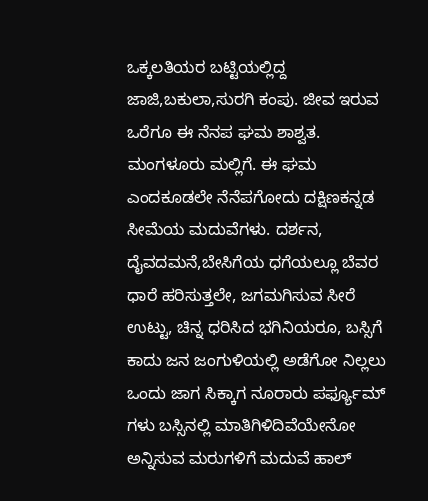ಒಕ್ಕಲತಿಯರ ಬಟ್ಟಿಯಲ್ಲಿದ್ದ ಜಾಜಿ,ಬಕುಲಾ,ಸುರಗಿ ಕಂಪು. ಜೀವ ಇರುವ ಒರೆಗೂ ಈ ನೆನಪ ಘಮ ಶಾಶ್ವತ.
ಮಂಗಳೂರು ಮಲ್ಲಿಗೆ. ಈ ಘಮ ಎಂದಕೂಡಲೇ ನೆನೆಪಗೋದು ದಕ್ಷಿಣಕನ್ನಡ ಸೀಮೆಯ ಮದುವೆಗಳು. ದರ್ಶನ, ದೈವದಮನೆ,ಬೇಸಿಗೆಯ ಧಗೆಯಲ್ಲೂ ಬೆವರ ಧಾರೆ ಹರಿಸುತ್ತಲೇ, ಜಗಮಗಿಸುವ ಸೀರೆ ಉಟ್ಟು, ಚಿನ್ನ ಧರಿಸಿದ ಭಗಿನಿಯರೂ, ಬಸ್ಸಿಗೆ ಕಾದು ಜನ ಜಂಗುಳಿಯಲ್ಲಿ ಅಡೆಗೋ ನಿಲ್ಲಲು ಒಂದು ಜಾಗ ಸಿಕ್ಕಾಗ ನೂರಾರು ಪರ್ಫ್ಯೂಮ್ ಗಳು ಬಸ್ಸಿನಲ್ಲಿ ಮಾತಿಗಿಳಿದಿವೆಯೇನೋ ಅನ್ನಿಸುವ ಮರುಗಳಿಗೆ ಮದುವೆ ಹಾಲ್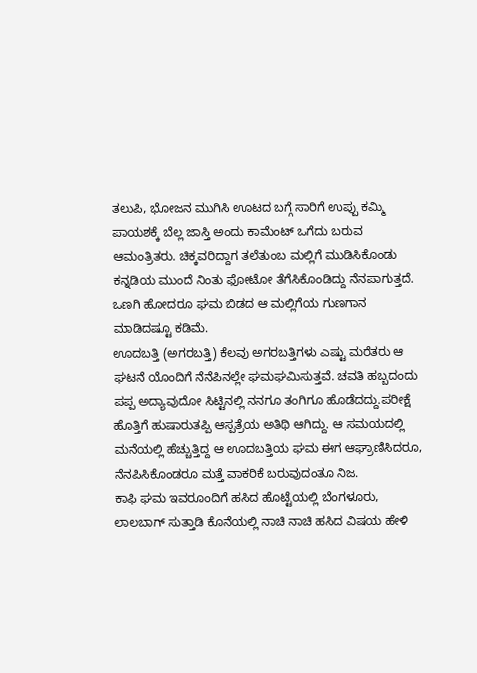ತಲುಪಿ, ಭೋಜನ ಮುಗಿಸಿ ಊಟದ ಬಗ್ಗೆ ಸಾರಿಗೆ ಉಪ್ಪು ಕಮ್ಮಿ ಪಾಯಶಕ್ಕೆ ಬೆಲ್ಲ ಜಾಸ್ತಿ ಅಂದು ಕಾಮೆಂಟ್ ಒಗೆದು ಬರುವ ಆಮಂತ್ರಿತರು. ಚಿಕ್ಕವರಿದ್ದಾಗ ತಲೆತುಂಬ ಮಲ್ಲಿಗೆ ಮುಡಿಸಿಕೊಂಡು ಕನ್ನಡಿಯ ಮುಂದೆ ನಿಂತು ಫೋಟೋ ತೆಗೆಸಿಕೊಂಡಿದ್ದು ನೆನಪಾಗುತ್ತದೆ. ಒಣಗಿ ಹೋದರೂ ಘಮ ಬಿಡದ ಆ ಮಲ್ಲಿಗೆಯ ಗುಣಗಾನ ಮಾಡಿದಷ್ಟೂ ಕಡಿಮೆ.
ಊದಬತ್ತಿ (ಅಗರಬತ್ತಿ) ಕೆಲವು ಅಗರಬತ್ತಿಗಳು ಎಷ್ಟು ಮರೆತರು ಆ ಘಟನೆ ಯೊಂದಿಗೆ ನೆನೆಪಿನಲ್ಲೇ ಘಮಘಮಿಸುತ್ತವೆ. ಚವತಿ ಹಬ್ಬದಂದು ಪಪ್ಪ ಅದ್ಯಾವುದೋ ಸಿಟ್ಟಿನಲ್ಲಿ ನನಗೂ ತಂಗಿಗೂ ಹೊಡೆದದ್ದು.ಪರೀಕ್ಷೆ ಹೊತ್ತಿಗೆ ಹುಷಾರುತಪ್ಪಿ ಆಸ್ಪತ್ರೆಯ ಅತಿಥಿ ಆಗಿದ್ದು. ಆ ಸಮಯದಲ್ಲಿ ಮನೆಯಲ್ಲಿ ಹೆಚ್ಚುತ್ತಿದ್ದ ಆ ಊದಬತ್ತಿಯ ಘಮ ಈಗ ಆಘ್ರಾಣಿಸಿದರೂ, ನೆನಪಿಸಿಕೊಂಡರೂ ಮತ್ತೆ ವಾಕರಿಕೆ ಬರುವುದಂತೂ ನಿಜ.
ಕಾಫಿ ಘಮ ಇವರೂಂದಿಗೆ ಹಸಿದ ಹೊಟ್ಟೆಯಲ್ಲಿ ಬೆಂಗಳೂರು, ಲಾಲಬಾಗ್ ಸುತ್ತಾಡಿ ಕೊನೆಯಲ್ಲಿ ನಾಚಿ ನಾಚಿ ಹಸಿದ ವಿಷಯ ಹೇಳಿ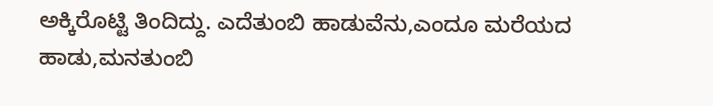ಅಕ್ಕಿರೊಟ್ಟಿ ತಿಂದಿದ್ದು. ಎದೆತುಂಬಿ ಹಾಡುವೆನು,ಎಂದೂ ಮರೆಯದ ಹಾಡು,ಮನತುಂಬಿ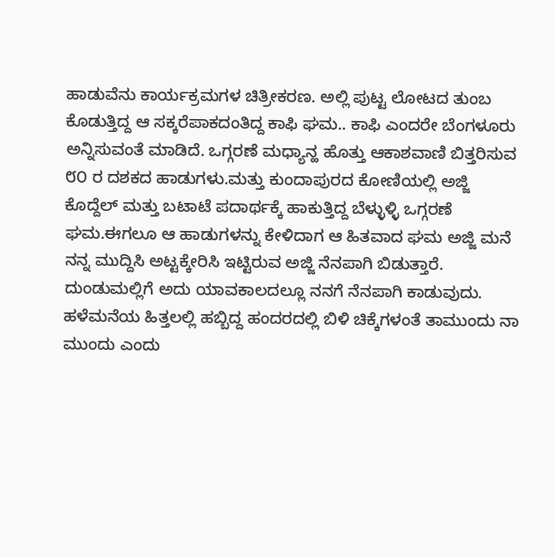ಹಾಡುವೆನು ಕಾರ್ಯಕ್ರಮಗಳ ಚಿತ್ರೀಕರಣ. ಅಲ್ಲಿ ಪುಟ್ಟ ಲೋಟದ ತುಂಬ ಕೊಡುತ್ತಿದ್ದ ಆ ಸಕ್ಕರೆಪಾಕದಂತಿದ್ದ ಕಾಫಿ ಘಮ.. ಕಾಫಿ ಎಂದರೇ ಬೆಂಗಳೂರು ಅನ್ನಿಸುವಂತೆ ಮಾಡಿದೆ. ಒಗ್ಗರಣೆ ಮಧ್ಯಾನ್ಹ ಹೊತ್ತು ಆಕಾಶವಾಣಿ ಬಿತ್ತರಿಸುವ ೮೦ ರ ದಶಕದ ಹಾಡುಗಳು.ಮತ್ತು ಕುಂದಾಪುರದ ಕೋಣಿಯಲ್ಲಿ ಅಜ್ಜಿ ಕೊದ್ದೆಲ್ ಮತ್ತು ಬಟಾಟೆ ಪದಾರ್ಥಕ್ಕೆ ಹಾಕುತ್ತಿದ್ದ ಬೆಳ್ಳುಳ್ಳಿ ಒಗ್ಗರಣೆ ಘಮ.ಈಗಲೂ ಆ ಹಾಡುಗಳನ್ನು ಕೇಳಿದಾಗ ಆ ಹಿತವಾದ ಘಮ ಅಜ್ಜಿ ಮನೆ ನನ್ನ ಮುದ್ದಿಸಿ ಅಟ್ಟಕ್ಕೇರಿಸಿ ಇಟ್ಟಿರುವ ಅಜ್ಜಿ ನೆನಪಾಗಿ ಬಿಡುತ್ತಾರೆ.
ದುಂಡುಮಲ್ಲಿಗೆ ಅದು ಯಾವಕಾಲದಲ್ಲೂ ನನಗೆ ನೆನಪಾಗಿ ಕಾಡುವುದು. ಹಳೆಮನೆಯ ಹಿತ್ತಲಲ್ಲಿ ಹಬ್ಬಿದ್ದ ಹಂದರದಲ್ಲಿ ಬಿಳಿ ಚಿಕ್ಕೆಗಳಂತೆ ತಾಮುಂದು ನಾ ಮುಂದು ಎಂದು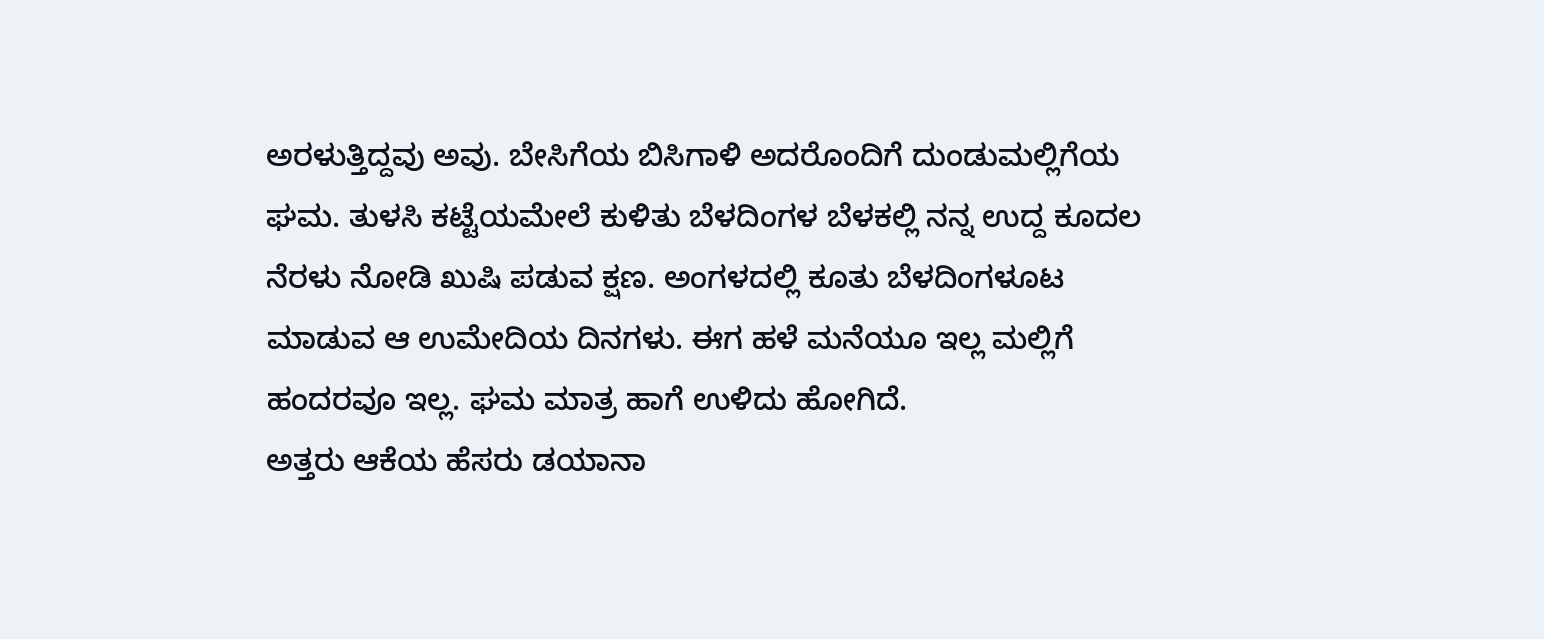ಅರಳುತ್ತಿದ್ದವು ಅವು. ಬೇಸಿಗೆಯ ಬಿಸಿಗಾಳಿ ಅದರೊಂದಿಗೆ ದುಂಡುಮಲ್ಲಿಗೆಯ ಘಮ. ತುಳಸಿ ಕಟ್ಟೆಯಮೇಲೆ ಕುಳಿತು ಬೆಳದಿಂಗಳ ಬೆಳಕಲ್ಲಿ ನನ್ನ ಉದ್ದ ಕೂದಲ ನೆರಳು ನೋಡಿ ಖುಷಿ ಪಡುವ ಕ್ಷಣ. ಅಂಗಳದಲ್ಲಿ ಕೂತು ಬೆಳದಿಂಗಳೂಟ ಮಾಡುವ ಆ ಉಮೇದಿಯ ದಿನಗಳು. ಈಗ ಹಳೆ ಮನೆಯೂ ಇಲ್ಲ ಮಲ್ಲಿಗೆ ಹಂದರವೂ ಇಲ್ಲ. ಘಮ ಮಾತ್ರ ಹಾಗೆ ಉಳಿದು ಹೋಗಿದೆ.
ಅತ್ತರು ಆಕೆಯ ಹೆಸರು ಡಯಾನಾ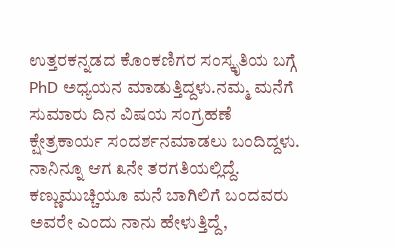ಉತ್ತರಕನ್ನಡದ ಕೊಂಕಣಿಗರ ಸಂಸ್ಕೃತಿಯ ಬಗ್ಗೆ PhD ಅಧ್ಯಯನ ಮಾಡುತ್ತಿದ್ದಳು.ನಮ್ಮ ಮನೆಗೆ ಸುಮಾರು ದಿನ ವಿಷಯ ಸಂಗ್ರಹಣೆ ಕ್ಷೇತ್ರಕಾರ್ಯ ಸಂದರ್ಶನಮಾಡಲು ಬಂದಿದ್ದಳು. ನಾನಿನ್ನೂ ಆಗ ೩ನೇ ತರಗತಿಯಲ್ಲಿದ್ದೆ. ಕಣ್ಣುಮುಚ್ಚಿಯೂ ಮನೆ ಬಾಗಿಲಿಗೆ ಬಂದವರು ಅವರೇ ಎಂದು ನಾನು ಹೇಳುತ್ತಿದ್ದೆ,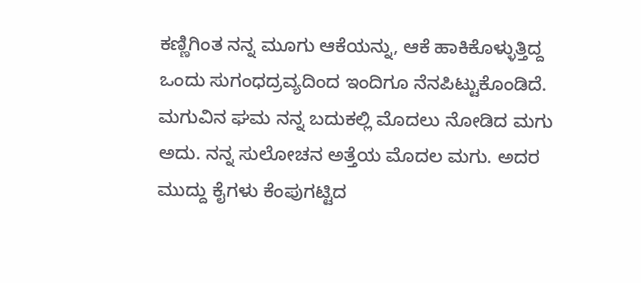ಕಣ್ಣಿಗಿಂತ ನನ್ನ ಮೂಗು ಆಕೆಯನ್ನು, ಆಕೆ ಹಾಕಿಕೊಳ್ಳುತ್ತಿದ್ದ ಒಂದು ಸುಗಂಧದ್ರವ್ಯದಿಂದ ಇಂದಿಗೂ ನೆನಪಿಟ್ಟುಕೊಂಡಿದೆ.
ಮಗುವಿನ ಘಮ ನನ್ನ ಬದುಕಲ್ಲಿ ಮೊದಲು ನೋಡಿದ ಮಗು ಅದು. ನನ್ನ ಸುಲೋಚನ ಅತ್ತೆಯ ಮೊದಲ ಮಗು. ಅದರ ಮುದ್ದು ಕೈಗಳು ಕೆಂಪುಗಟ್ಟಿದ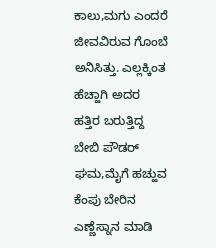ಕಾಲು,ಮಗು ಎಂದರೆ ಜೀವವಿರುವ ಗೊಂಬೆ ಅನಿಸಿತ್ತು. ಎಲ್ಲಕ್ಕಿಂತ ಹೆಚ್ಹಾಗಿ ಅದರ ಹತ್ತಿರ ಬರುತ್ತಿದ್ದ ಬೇಬಿ ಪೌಡರ್ ಘಮ,ಮೈಗೆ ಹಚ್ಹುವ ಕೆಂಪು ಬೇರಿನ ಎಣ್ಣೆಸ್ನಾನ ಮಾಡಿ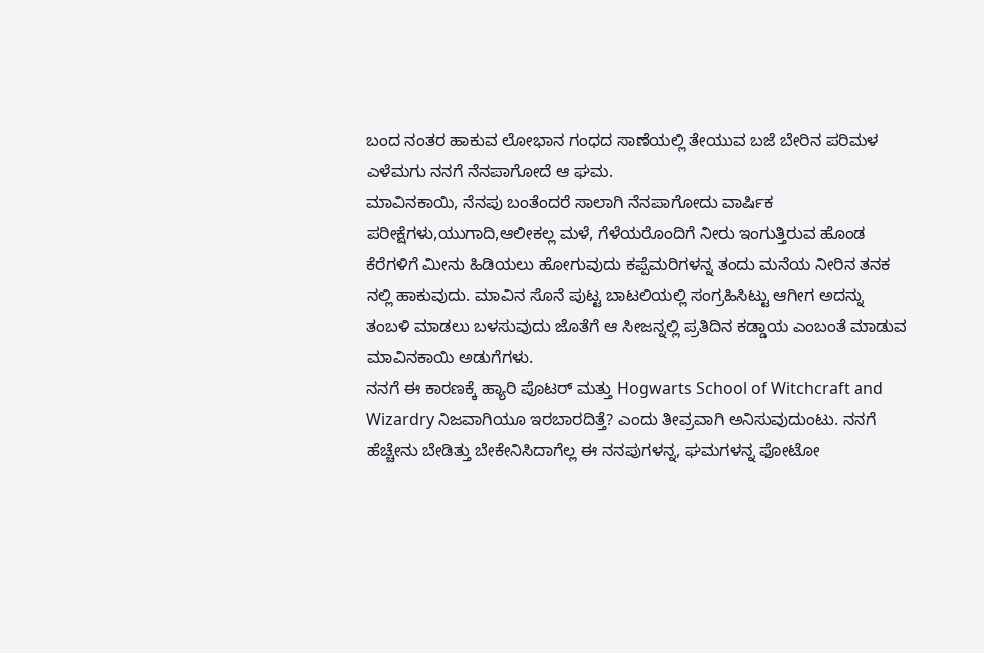ಬಂದ ನಂತರ ಹಾಕುವ ಲೋಭಾನ ಗಂಧದ ಸಾಣೆಯಲ್ಲಿ ತೇಯುವ ಬಜೆ ಬೇರಿನ ಪರಿಮಳ ಎಳೆಮಗು ನನಗೆ ನೆನಪಾಗೋದೆ ಆ ಘಮ.
ಮಾವಿನಕಾಯಿ, ನೆನಪು ಬಂತೆಂದರೆ ಸಾಲಾಗಿ ನೆನಪಾಗೋದು ವಾರ್ಷಿಕ ಪರೀಕ್ಷೆಗಳು,ಯುಗಾದಿ,ಆಲೀಕಲ್ಲ ಮಳೆ, ಗೆಳೆಯರೊಂದಿಗೆ ನೀರು ಇಂಗುತ್ತಿರುವ ಹೊಂಡ ಕೆರೆಗಳಿಗೆ ಮೀನು ಹಿಡಿಯಲು ಹೋಗುವುದು ಕಪ್ಪೆಮರಿಗಳನ್ನ ತಂದು ಮನೆಯ ನೀರಿನ ತನಕ ನಲ್ಲಿ ಹಾಕುವುದು. ಮಾವಿನ ಸೊನೆ ಪುಟ್ಟ ಬಾಟಲಿಯಲ್ಲಿ ಸಂಗ್ರಹಿಸಿಟ್ಟು ಆಗೀಗ ಅದನ್ನು ತಂಬಳಿ ಮಾಡಲು ಬಳಸುವುದು ಜೊತೆಗೆ ಆ ಸೀಜನ್ನಲ್ಲಿ ಪ್ರತಿದಿನ ಕಡ್ಡಾಯ ಎಂಬಂತೆ ಮಾಡುವ ಮಾವಿನಕಾಯಿ ಅಡುಗೆಗಳು.
ನನಗೆ ಈ ಕಾರಣಕ್ಕೆ ಹ್ಯಾರಿ ಪೊಟರ್ ಮತ್ತು Hogwarts School of Witchcraft and Wizardry ನಿಜವಾಗಿಯೂ ಇರಬಾರದಿತ್ತೆ? ಎಂದು ತೀವ್ರವಾಗಿ ಅನಿಸುವುದುಂಟು. ನನಗೆ ಹೆಚ್ಚೇನು ಬೇಡಿತ್ತು ಬೇಕೇನಿಸಿದಾಗೆಲ್ಲ ಈ ನನಪುಗಳನ್ನ, ಘಮಗಳನ್ನ ಫೋಟೋ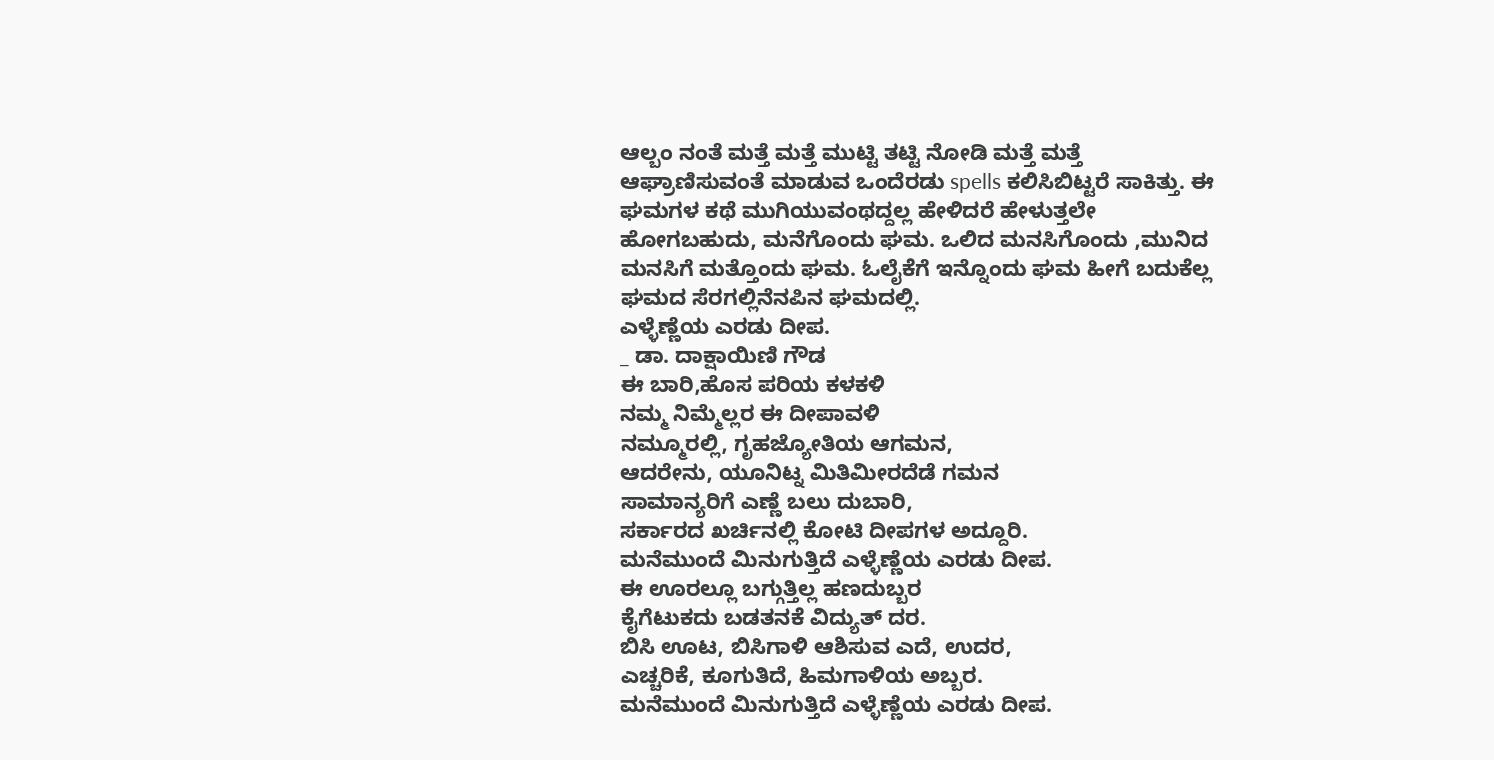ಆಲ್ಬಂ ನಂತೆ ಮತ್ತೆ ಮತ್ತೆ ಮುಟ್ಟಿ ತಟ್ಟಿ ನೋಡಿ ಮತ್ತೆ ಮತ್ತೆ ಆಘ್ರಾಣಿಸುವಂತೆ ಮಾಡುವ ಒಂದೆರಡು spells ಕಲಿಸಿಬಿಟ್ಟರೆ ಸಾಕಿತ್ತು. ಈ ಘಮಗಳ ಕಥೆ ಮುಗಿಯುವಂಥದ್ದಲ್ಲ ಹೇಳಿದರೆ ಹೇಳುತ್ತಲೇ ಹೋಗಬಹುದು, ಮನೆಗೊಂದು ಘಮ. ಒಲಿದ ಮನಸಿಗೊಂದು ,ಮುನಿದ ಮನಸಿಗೆ ಮತ್ತೊಂದು ಘಮ. ಓಲೈಕೆಗೆ ಇನ್ನೊಂದು ಘಮ ಹೀಗೆ ಬದುಕೆಲ್ಲ ಘಮದ ಸೆರಗಲ್ಲಿನೆನಪಿನ ಘಮದಲ್ಲಿ.
ಎಳ್ಳೆಣ್ಣೆಯ ಎರಡು ದೀಪ.
_ ಡಾ. ದಾಕ್ಷಾಯಿಣಿ ಗೌಡ
ಈ ಬಾರಿ,ಹೊಸ ಪರಿಯ ಕಳಕಳಿ
ನಮ್ಮ ನಿಮ್ಮೆಲ್ಲರ ಈ ದೀಪಾವಳಿ
ನಮ್ಮೂರಲ್ಲಿ, ಗೃಹಜ್ಯೋತಿಯ ಆಗಮನ,
ಆದರೇನು, ಯೂನಿಟ್ನ ಮಿತಿಮೀರದೆಡೆ ಗಮನ
ಸಾಮಾನ್ಯರಿಗೆ ಎಣ್ಣೆ ಬಲು ದುಬಾರಿ,
ಸರ್ಕಾರದ ಖರ್ಚಿನಲ್ಲಿ ಕೋಟಿ ದೀಪಗಳ ಅದ್ದೂರಿ.
ಮನೆಮುಂದೆ ಮಿನುಗುತ್ತಿದೆ ಎಳ್ಳೆಣ್ಣೆಯ ಎರಡು ದೀಪ.
ಈ ಊರಲ್ಲೂ ಬಗ್ಗುತ್ತಿಲ್ಲ ಹಣದುಬ್ಬರ
ಕೈಗೆಟುಕದು ಬಡತನಕೆ ವಿದ್ಯುತ್ ದರ.
ಬಿಸಿ ಊಟ, ಬಿಸಿಗಾಳಿ ಆಶಿಸುವ ಎದೆ, ಉದರ,
ಎಚ್ಚರಿಕೆ, ಕೂಗುತಿದೆ, ಹಿಮಗಾಳಿಯ ಅಬ್ಬರ.
ಮನೆಮುಂದೆ ಮಿನುಗುತ್ತಿದೆ ಎಳ್ಳೆಣ್ಣೆಯ ಎರಡು ದೀಪ.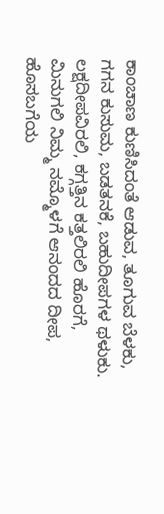ಕಾಂಚಾಣ ಕುಣಿಸಿದಂತೆ ಆಡುವ, ತೂಗುವ ಬೆಳಕು,
ಗಗನ ಕುಸುಮ, ಬಡತನಕೆ, ಬಹುದೀಪಗಳ ಥಳುಕು.
ಲಕ್ಷದೀಪವಿರಲಿ, ಕಗ್ಗತ್ತಿನ ಕತ್ತಲಿರಲಿ ಹೊರಗೆ,
ಮಿನುಗಲಿ ನಿಮ್ಮ ನಮ್ಮೊಳಗೆ ಆನಂದದ ದೀಪ,
ಹೊಸಬಗೆಯ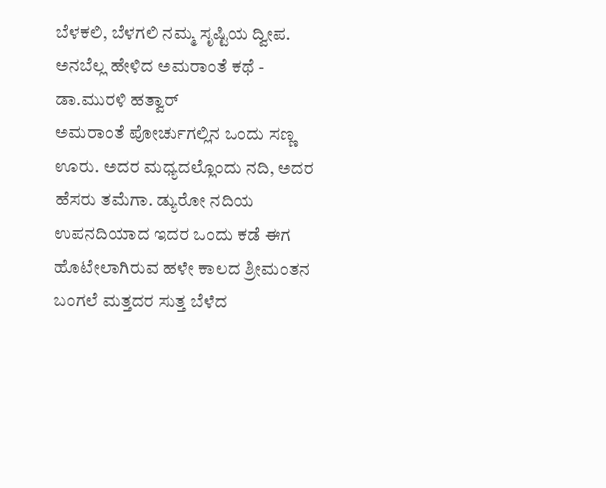ಬೆಳಕಲಿ, ಬೆಳಗಲಿ ನಮ್ಮ ಸೃಷ್ಟಿಯ ದ್ವೀಪ.
ಅನಬೆಲ್ಲ ಹೇಳಿದ ಅಮರಾಂತೆ ಕಥೆ - ಡಾ.ಮುರಳಿ ಹತ್ವಾರ್
ಅಮರಾಂತೆ ಪೋರ್ಚುಗಲ್ಲಿನ ಒಂದು ಸಣ್ಣ ಊರು. ಅದರ ಮಧ್ಯದಲ್ಲೊಂದು ನದಿ, ಅದರ ಹೆಸರು ತಮೆಗಾ. ಡ್ಯುರೋ ನದಿಯ ಉಪನದಿಯಾದ ಇದರ ಒಂದು ಕಡೆ ಈಗ ಹೊಟೇಲಾಗಿರುವ ಹಳೇ ಕಾಲದ ಶ್ರೀಮಂತನ ಬಂಗಲೆ ಮತ್ತದರ ಸುತ್ತ ಬೆಳೆದ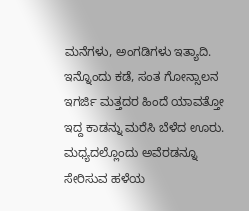ಮನೆಗಳು, ಅಂಗಡಿಗಳು ಇತ್ಯಾದಿ. ಇನ್ನೊಂದು ಕಡೆ, ಸಂತ ಗೋನ್ಸಾಲನ ಇಗರ್ಜಿ ಮತ್ತದರ ಹಿಂದೆ ಯಾವತ್ತೋ ಇದ್ದ ಕಾಡನ್ನು ಮರೆಸಿ ಬೆಳೆದ ಊರು. ಮಧ್ಯದಲ್ಲೊಂದು ಅವೆರಡನ್ನೂ ಸೇರಿಸುವ ಹಳೆಯ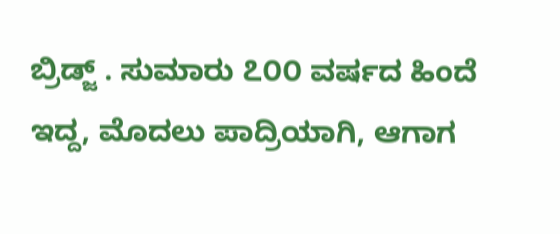ಬ್ರಿಡ್ಜ್ . ಸುಮಾರು ೭೦೦ ವರ್ಷದ ಹಿಂದೆ ಇದ್ದ, ಮೊದಲು ಪಾದ್ರಿಯಾಗಿ, ಆಗಾಗ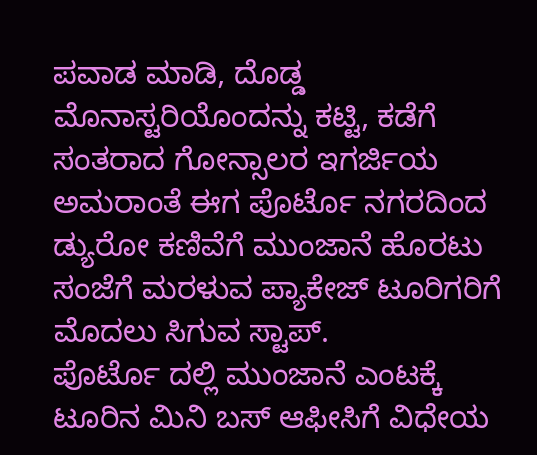ಪವಾಡ ಮಾಡಿ, ದೊಡ್ಡ ಮೊನಾಸ್ಟರಿಯೊಂದನ್ನು ಕಟ್ಟಿ, ಕಡೆಗೆ ಸಂತರಾದ ಗೋನ್ಸಾಲರ ಇಗರ್ಜಿಯ ಅಮರಾಂತೆ ಈಗ ಪೊರ್ಟೊ ನಗರದಿಂದ ಡ್ಯುರೋ ಕಣಿವೆಗೆ ಮುಂಜಾನೆ ಹೊರಟು ಸಂಜೆಗೆ ಮರಳುವ ಪ್ಯಾಕೇಜ್ ಟೂರಿಗರಿಗೆ ಮೊದಲು ಸಿಗುವ ಸ್ಟಾಪ್.
ಪೊರ್ಟೊ ದಲ್ಲಿ ಮುಂಜಾನೆ ಎಂಟಕ್ಕೆ ಟೂರಿನ ಮಿನಿ ಬಸ್ ಆಫೀಸಿಗೆ ವಿಧೇಯ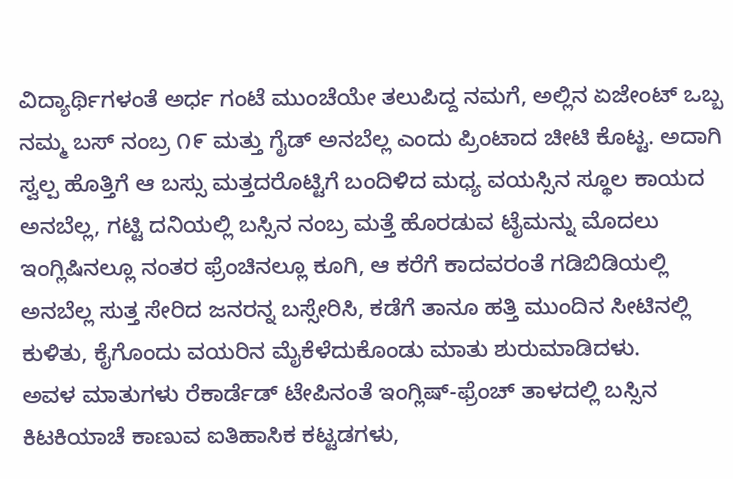ವಿದ್ಯಾರ್ಥಿಗಳಂತೆ ಅರ್ಧ ಗಂಟೆ ಮುಂಚೆಯೇ ತಲುಪಿದ್ದ ನಮಗೆ, ಅಲ್ಲಿನ ಏಜೇಂಟ್ ಒಬ್ಬ ನಮ್ಮ ಬಸ್ ನಂಬ್ರ ೧೯ ಮತ್ತು ಗೈಡ್ ಅನಬೆಲ್ಲ ಎಂದು ಪ್ರಿಂಟಾದ ಚೀಟಿ ಕೊಟ್ಟ. ಅದಾಗಿ ಸ್ವಲ್ಪ ಹೊತ್ತಿಗೆ ಆ ಬಸ್ಸು ಮತ್ತದರೊಟ್ಟಿಗೆ ಬಂದಿಳಿದ ಮಧ್ಯ ವಯಸ್ಸಿನ ಸ್ಥೂಲ ಕಾಯದ ಅನಬೆಲ್ಲ, ಗಟ್ಟಿ ದನಿಯಲ್ಲಿ ಬಸ್ಸಿನ ನಂಬ್ರ ಮತ್ತೆ ಹೊರಡುವ ಟೈಮನ್ನು ಮೊದಲು ಇಂಗ್ಲಿಷಿನಲ್ಲೂ ನಂತರ ಫ್ರೆಂಚಿನಲ್ಲೂ ಕೂಗಿ, ಆ ಕರೆಗೆ ಕಾದವರಂತೆ ಗಡಿಬಿಡಿಯಲ್ಲಿ ಅನಬೆಲ್ಲ ಸುತ್ತ ಸೇರಿದ ಜನರನ್ನ ಬಸ್ಸೇರಿಸಿ, ಕಡೆಗೆ ತಾನೂ ಹತ್ತಿ ಮುಂದಿನ ಸೀಟಿನಲ್ಲಿ ಕುಳಿತು, ಕೈಗೊಂದು ವಯರಿನ ಮೈಕೆಳೆದುಕೊಂಡು ಮಾತು ಶುರುಮಾಡಿದಳು.
ಅವಳ ಮಾತುಗಳು ರೆಕಾರ್ಡೆಡ್ ಟೇಪಿನಂತೆ ಇಂಗ್ಲಿಷ್-ಫ್ರೆಂಚ್ ತಾಳದಲ್ಲಿ ಬಸ್ಸಿನ ಕಿಟಕಿಯಾಚೆ ಕಾಣುವ ಐತಿಹಾಸಿಕ ಕಟ್ಟಡಗಳು,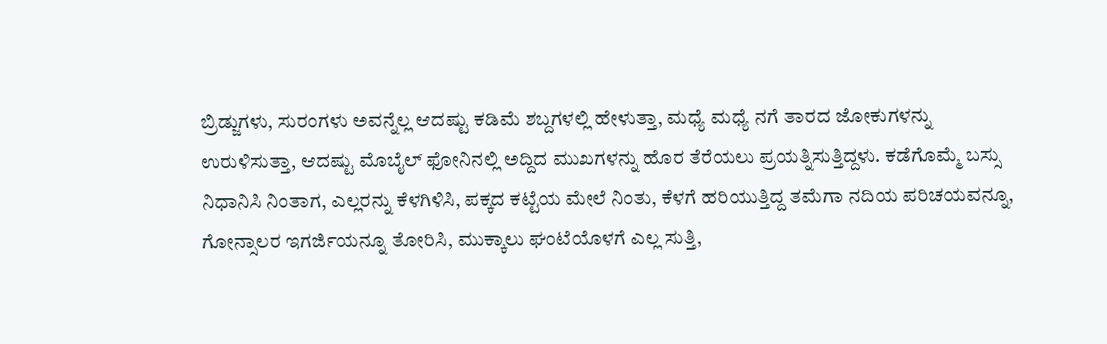ಬ್ರಿಡ್ಜುಗಳು, ಸುರಂಗಳು ಅವನ್ನೆಲ್ಲ ಆದಷ್ಟು ಕಡಿಮೆ ಶಬ್ದಗಳಲ್ಲಿ ಹೇಳುತ್ತಾ, ಮಧ್ಯೆ ಮಧ್ಯೆ ನಗೆ ತಾರದ ಜೋಕುಗಳನ್ನು ಉರುಳಿಸುತ್ತಾ, ಆದಷ್ಟು ಮೊಬೈಲ್ ಫೋನಿನಲ್ಲಿ ಅದ್ದಿದ ಮುಖಗಳನ್ನು ಹೊರ ತೆರೆಯಲು ಪ್ರಯತ್ನಿಸುತ್ತಿದ್ದಳು. ಕಡೆಗೊಮ್ಮೆ ಬಸ್ಸು ನಿಧಾನಿಸಿ ನಿಂತಾಗ, ಎಲ್ಲರನ್ನು ಕೆಳಗಿಳಿಸಿ, ಪಕ್ಕದ ಕಟ್ಟೆಯ ಮೇಲೆ ನಿಂತು, ಕೆಳಗೆ ಹರಿಯುತ್ತಿದ್ದ ತಮೆಗಾ ನದಿಯ ಪರಿಚಯವನ್ನೂ, ಗೋನ್ಸಾಲರ ಇಗರ್ಜಿಯನ್ನೂ ತೋರಿಸಿ, ಮುಕ್ಕಾಲು ಘಂಟೆಯೊಳಗೆ ಎಲ್ಲ ಸುತ್ತಿ,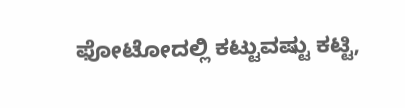ಫೋಟೋದಲ್ಲಿ ಕಟ್ಟುವಷ್ಟು ಕಟ್ಟಿ,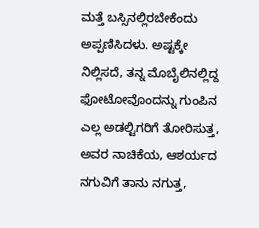ಮತ್ತೆ ಬಸ್ಸಿನಲ್ಲಿರಬೇಕೆಂದು ಅಪ್ಪಣಿಸಿದಳು. ಅಷ್ಟಕ್ಕೇ ನಿಲ್ಲಿಸದೆ, ತನ್ನ ಮೊಬೈಲಿನಲ್ಲಿದ್ದ ಫೋಟೋವೊಂದನ್ನು ಗುಂಪಿನ ಎಲ್ಲ ಅಡಲ್ಟಿಗರಿಗೆ ತೋರಿಸುತ್ತ, ಅವರ ನಾಚಿಕೆಯ, ಆಶರ್ಯದ ನಗುವಿಗೆ ತಾನು ನಗುತ್ತ,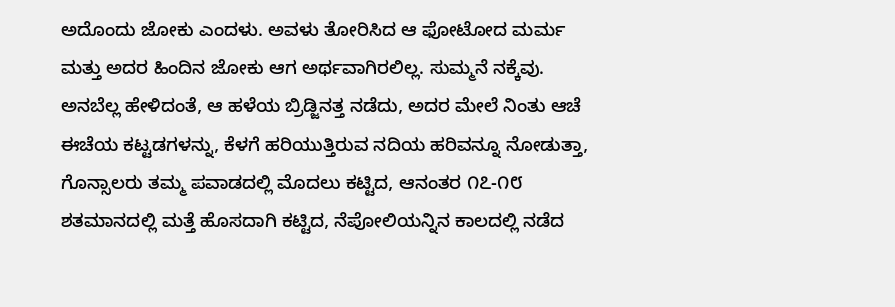ಅದೊಂದು ಜೋಕು ಎಂದಳು. ಅವಳು ತೋರಿಸಿದ ಆ ಫೋಟೋದ ಮರ್ಮ ಮತ್ತು ಅದರ ಹಿಂದಿನ ಜೋಕು ಆಗ ಅರ್ಥವಾಗಿರಲಿಲ್ಲ. ಸುಮ್ಮನೆ ನಕ್ಕೆವು.
ಅನಬೆಲ್ಲ ಹೇಳಿದಂತೆ, ಆ ಹಳೆಯ ಬ್ರಿಡ್ಜಿನತ್ತ ನಡೆದು, ಅದರ ಮೇಲೆ ನಿಂತು ಆಚೆ ಈಚೆಯ ಕಟ್ಟಡಗಳನ್ನು, ಕೆಳಗೆ ಹರಿಯುತ್ತಿರುವ ನದಿಯ ಹರಿವನ್ನೂ ನೋಡುತ್ತಾ, ಗೊನ್ಸಾಲರು ತಮ್ಮ ಪವಾಡದಲ್ಲಿ ಮೊದಲು ಕಟ್ಟಿದ, ಆನಂತರ ೧೭-೧೮ ಶತಮಾನದಲ್ಲಿ ಮತ್ತೆ ಹೊಸದಾಗಿ ಕಟ್ಟಿದ, ನೆಪೋಲಿಯನ್ನಿನ ಕಾಲದಲ್ಲಿ ನಡೆದ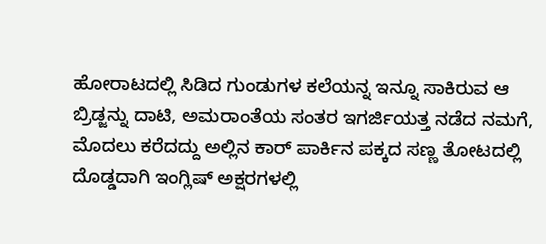ಹೋರಾಟದಲ್ಲಿ ಸಿಡಿದ ಗುಂಡುಗಳ ಕಲೆಯನ್ನ ಇನ್ನೂ ಸಾಕಿರುವ ಆ ಬ್ರಿಡ್ಜನ್ನು ದಾಟಿ, ಅಮರಾಂತೆಯ ಸಂತರ ಇಗರ್ಜಿಯತ್ತ ನಡೆದ ನಮಗೆ, ಮೊದಲು ಕರೆದದ್ದು ಅಲ್ಲಿನ ಕಾರ್ ಪಾರ್ಕಿನ ಪಕ್ಕದ ಸಣ್ಣ ತೋಟದಲ್ಲಿ ದೊಡ್ಡದಾಗಿ ಇಂಗ್ಲಿಷ್ ಅಕ್ಷರಗಳಲ್ಲಿ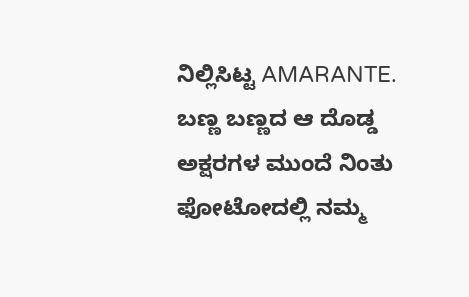ನಿಲ್ಲಿಸಿಟ್ಟ AMARANTE. ಬಣ್ಣ ಬಣ್ಣದ ಆ ದೊಡ್ಡ ಅಕ್ಷರಗಳ ಮುಂದೆ ನಿಂತು ಫೋಟೋದಲ್ಲಿ ನಮ್ಮ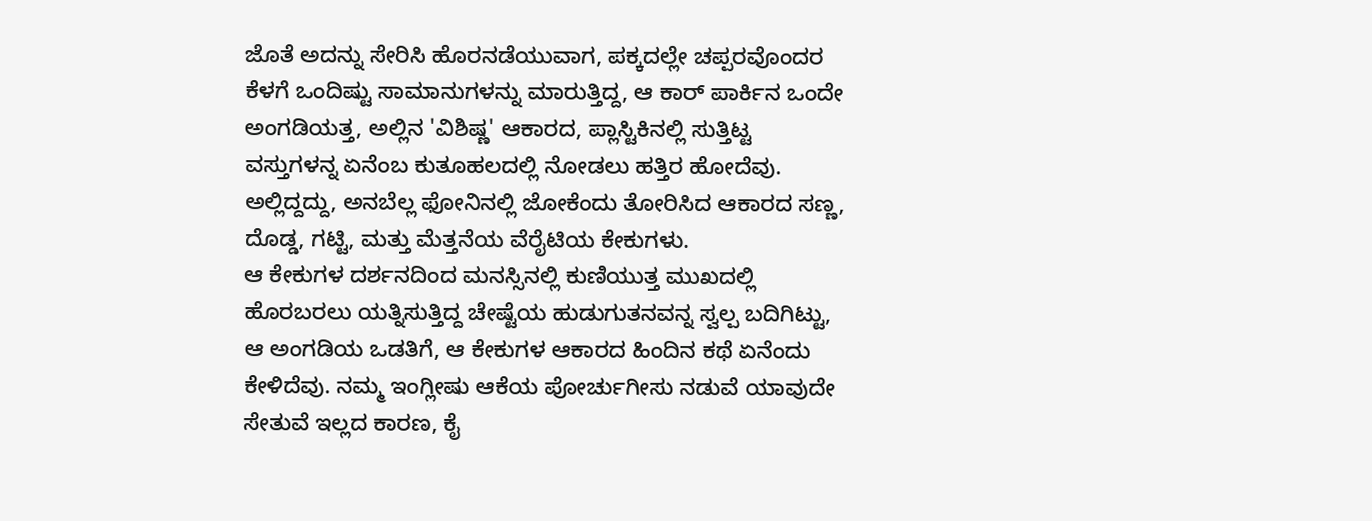ಜೊತೆ ಅದನ್ನು ಸೇರಿಸಿ ಹೊರನಡೆಯುವಾಗ, ಪಕ್ಕದಲ್ಲೇ ಚಪ್ಪರವೊಂದರ ಕೆಳಗೆ ಒಂದಿಷ್ಟು ಸಾಮಾನುಗಳನ್ನು ಮಾರುತ್ತಿದ್ದ, ಆ ಕಾರ್ ಪಾರ್ಕಿನ ಒಂದೇ ಅಂಗಡಿಯತ್ತ, ಅಲ್ಲಿನ 'ವಿಶಿಷ್ಣ' ಆಕಾರದ, ಪ್ಲಾಸ್ಟಿಕಿನಲ್ಲಿ ಸುತ್ತಿಟ್ಟ ವಸ್ತುಗಳನ್ನ ಏನೆಂಬ ಕುತೂಹಲದಲ್ಲಿ ನೋಡಲು ಹತ್ತಿರ ಹೋದೆವು. ಅಲ್ಲಿದ್ದದ್ದು, ಅನಬೆಲ್ಲ ಫೋನಿನಲ್ಲಿ ಜೋಕೆಂದು ತೋರಿಸಿದ ಆಕಾರದ ಸಣ್ಣ, ದೊಡ್ಡ, ಗಟ್ಟಿ, ಮತ್ತು ಮೆತ್ತನೆಯ ವೆರೈಟಿಯ ಕೇಕುಗಳು.
ಆ ಕೇಕುಗಳ ದರ್ಶನದಿಂದ ಮನಸ್ಸಿನಲ್ಲಿ ಕುಣಿಯುತ್ತ ಮುಖದಲ್ಲಿ ಹೊರಬರಲು ಯತ್ನಿಸುತ್ತಿದ್ದ ಚೇಷ್ಟೆಯ ಹುಡುಗುತನವನ್ನ ಸ್ವಲ್ಪ ಬದಿಗಿಟ್ಟು, ಆ ಅಂಗಡಿಯ ಒಡತಿಗೆ, ಆ ಕೇಕುಗಳ ಆಕಾರದ ಹಿಂದಿನ ಕಥೆ ಏನೆಂದು ಕೇಳಿದೆವು. ನಮ್ಮ ಇಂಗ್ಲೀಷು ಆಕೆಯ ಪೋರ್ಚುಗೀಸು ನಡುವೆ ಯಾವುದೇ ಸೇತುವೆ ಇಲ್ಲದ ಕಾರಣ, ಕೈ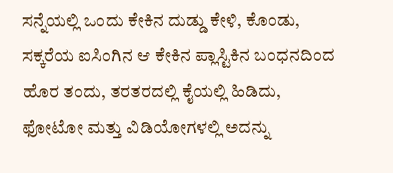ಸನ್ನೆಯಲ್ಲಿ ಒಂದು ಕೇಕಿನ ದುಡ್ಡು ಕೇಳಿ, ಕೊಂಡು, ಸಕ್ಕರೆಯ ಐಸಿಂಗಿನ ಆ ಕೇಕಿನ ಪ್ಲಾಸ್ಟಿಕಿನ ಬಂಧನದಿಂದ ಹೊರ ತಂದು, ತರತರದಲ್ಲಿ ಕೈಯಲ್ಲಿ ಹಿಡಿದು, ಫೋಟೋ ಮತ್ತು ವಿಡಿಯೋಗಳಲ್ಲಿ ಅದನ್ನು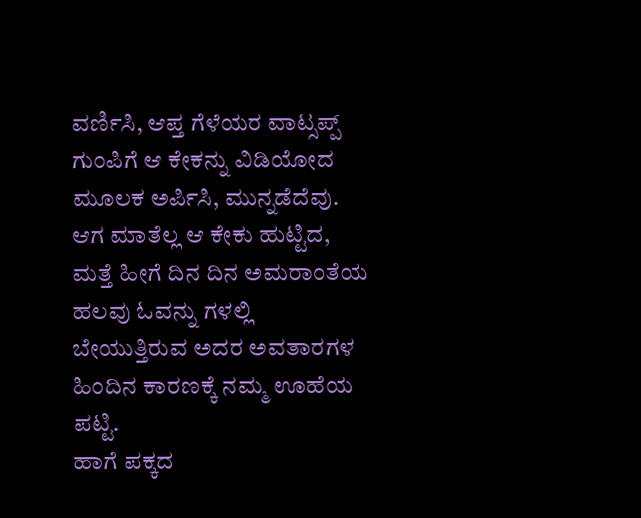ವರ್ಣಿಸಿ, ಆಪ್ತ ಗೆಳೆಯರ ವಾಟ್ಸಪ್ಪ್ ಗುಂಪಿಗೆ ಆ ಕೇಕನ್ನು ವಿಡಿಯೋದ ಮೂಲಕ ಅರ್ಪಿಸಿ, ಮುನ್ನಡೆದೆವು. ಆಗ ಮಾತೆಲ್ಲ ಆ ಕೇಕು ಹುಟ್ಟಿದ, ಮತ್ತೆ ಹೀಗೆ ದಿನ ದಿನ ಅಮರಾಂತೆಯ ಹಲವು ಓವನ್ನು ಗಳಲ್ಲಿ ಬೇಯುತ್ತಿರುವ ಅದರ ಅವತಾರಗಳ ಹಿಂದಿನ ಕಾರಣಕ್ಕೆ ನಮ್ಮ ಊಹೆಯ ಪಟ್ಟಿ.
ಹಾಗೆ ಪಕ್ಕದ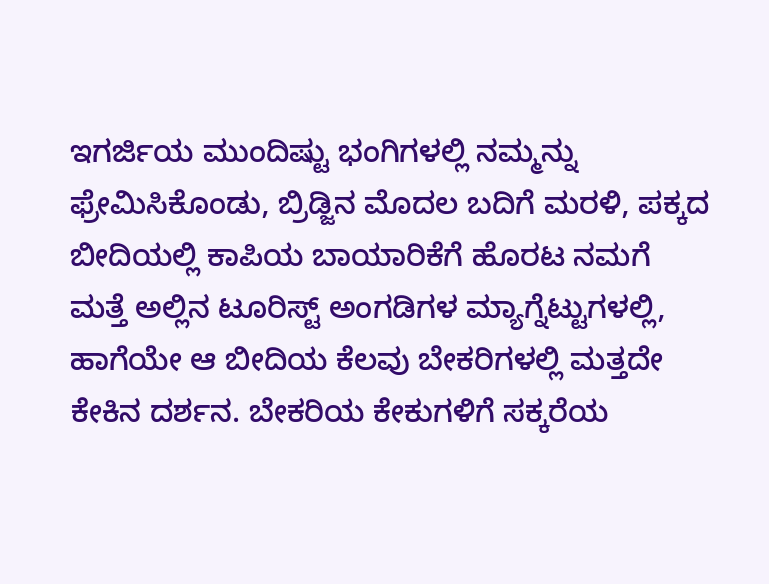ಇಗರ್ಜಿಯ ಮುಂದಿಷ್ಟು ಭಂಗಿಗಳಲ್ಲಿ ನಮ್ಮನ್ನು ಫ್ರೇಮಿಸಿಕೊಂಡು, ಬ್ರಿಡ್ಜಿನ ಮೊದಲ ಬದಿಗೆ ಮರಳಿ, ಪಕ್ಕದ ಬೀದಿಯಲ್ಲಿ ಕಾಪಿಯ ಬಾಯಾರಿಕೆಗೆ ಹೊರಟ ನಮಗೆ ಮತ್ತೆ ಅಲ್ಲಿನ ಟೂರಿಸ್ಟ್ ಅಂಗಡಿಗಳ ಮ್ಯಾಗ್ನೆಟ್ಟುಗಳಲ್ಲಿ, ಹಾಗೆಯೇ ಆ ಬೀದಿಯ ಕೆಲವು ಬೇಕರಿಗಳಲ್ಲಿ ಮತ್ತದೇ ಕೇಕಿನ ದರ್ಶನ. ಬೇಕರಿಯ ಕೇಕುಗಳಿಗೆ ಸಕ್ಕರೆಯ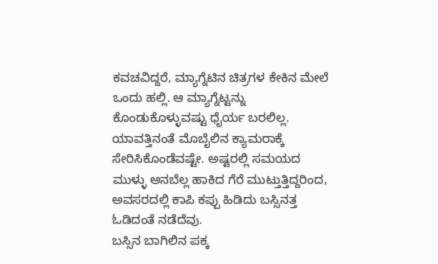ಕವಚವಿದ್ದರೆ, ಮ್ಯಾಗ್ನೆಟಿನ ಚಿತ್ರಗಳ ಕೇಕಿನ ಮೇಲೆ ಒಂದು ಹಲ್ಲಿ. ಆ ಮ್ಯಾಗ್ನೆಟ್ಟನ್ನು ಕೊಂಡುಕೊಳ್ಳುವಷ್ಟು ಧೈರ್ಯ ಬರಲಿಲ್ಲ. ಯಾವತ್ತಿನಂತೆ ಮೊಬೈಲಿನ ಕ್ಯಾಮರಾಕ್ಕೆ ಸೇರಿಸಿಕೊಂಡೆವಷ್ಟೇ. ಅಷ್ಟರಲ್ಲಿ ಸಮಯದ ಮುಳ್ಳು ಅನಬೆಲ್ಲ ಹಾಕಿದ ಗೆರೆ ಮುಟ್ತುತ್ತಿದ್ದರಿಂದ, ಅವಸರದಲ್ಲಿ ಕಾಪಿ ಕಪ್ಪು ಹಿಡಿದು ಬಸ್ಸಿನತ್ತ ಓಡಿದಂತೆ ನಡೆದೆವು.
ಬಸ್ಸಿನ ಬಾಗಿಲಿನ ಪಕ್ಕ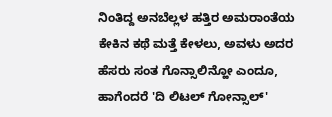ನಿಂತಿದ್ದ ಅನಬೆಲ್ಲಳ ಹತ್ತಿರ ಅಮರಾಂತೆಯ ಕೇಕಿನ ಕಥೆ ಮತ್ತೆ ಕೇಳಲು, ಅವಳು ಅದರ ಹೆಸರು ಸಂತ ಗೊನ್ಸಾಲಿನ್ಹೋ ಎಂದೂ, ಹಾಗೆಂದರೆ 'ದಿ ಲಿಟಲ್ ಗೋನ್ಸಾಲ್'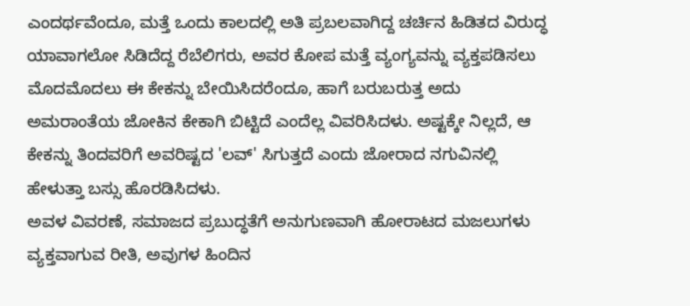ಎಂದರ್ಥವೆಂದೂ, ಮತ್ತೆ ಒಂದು ಕಾಲದಲ್ಲಿ ಅತಿ ಪ್ರಬಲವಾಗಿದ್ದ ಚರ್ಚಿನ ಹಿಡಿತದ ವಿರುದ್ಧ ಯಾವಾಗಲೋ ಸಿಡಿದೆದ್ದ ರೆಬೆಲಿಗರು, ಅವರ ಕೋಪ ಮತ್ತೆ ವ್ಯಂಗ್ಯವನ್ನು ವ್ಯಕ್ತಪಡಿಸಲು ಮೊದಮೊದಲು ಈ ಕೇಕನ್ನು ಬೇಯಿಸಿದರೆಂದೂ, ಹಾಗೆ ಬರುಬರುತ್ತ ಅದು ಅಮರಾಂತೆಯ ಜೋಕಿನ ಕೇಕಾಗಿ ಬಿಟ್ಟಿದೆ ಎಂದೆಲ್ಲ ವಿವರಿಸಿದಳು. ಅಷ್ಟಕ್ಕೇ ನಿಲ್ಲದೆ, ಆ ಕೇಕನ್ನು ತಿಂದವರಿಗೆ ಅವರಿಷ್ಟದ 'ಲವ್' ಸಿಗುತ್ತದೆ ಎಂದು ಜೋರಾದ ನಗುವಿನಲ್ಲಿ ಹೇಳುತ್ತಾ ಬಸ್ಸು ಹೊರಡಿಸಿದಳು.
ಅವಳ ವಿವರಣೆ, ಸಮಾಜದ ಪ್ರಬುದ್ಧತೆಗೆ ಅನುಗುಣವಾಗಿ ಹೋರಾಟದ ಮಜಲುಗಳು ವ್ಯಕ್ತವಾಗುವ ರೀತಿ, ಅವುಗಳ ಹಿಂದಿನ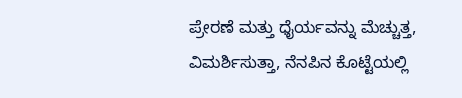ಪ್ರೇರಣೆ ಮತ್ತು ಧೈರ್ಯವನ್ನು ಮೆಚ್ಚುತ್ತ, ವಿಮರ್ಶಿಸುತ್ತಾ, ನೆನಪಿನ ಕೊಟ್ಟೆಯಲ್ಲಿ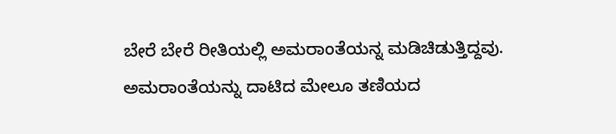ಬೇರೆ ಬೇರೆ ರೀತಿಯಲ್ಲಿ ಅಮರಾಂತೆಯನ್ನ ಮಡಿಚಿಡುತ್ತಿದ್ದವು. ಅಮರಾಂತೆಯನ್ನು ದಾಟಿದ ಮೇಲೂ ತಣಿಯದ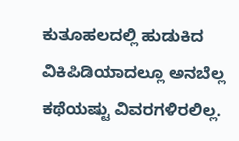ಕುತೂಹಲದಲ್ಲಿ ಹುಡುಕಿದ ವಿಕಿಪಿಡಿಯಾದಲ್ಲೂ ಅನಬೆಲ್ಲ ಕಥೆಯಷ್ಟು ವಿವರಗಳಿರಲಿಲ್ಲ.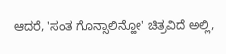ಆದರೆ, 'ಸಂತ ಗೊನ್ಸಾಲಿನ್ಹೋ' ಚಿತ್ರವಿದೆ ಅಲ್ಲಿ,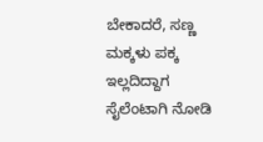ಬೇಕಾದರೆ, ಸಣ್ಣ ಮಕ್ಕಳು ಪಕ್ಕ ಇಲ್ಲದಿದ್ದಾಗ ಸೈಲೆಂಟಾಗಿ ನೋಡಿ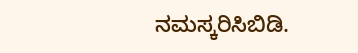ನಮಸ್ಕರಿಸಿಬಿಡಿ.